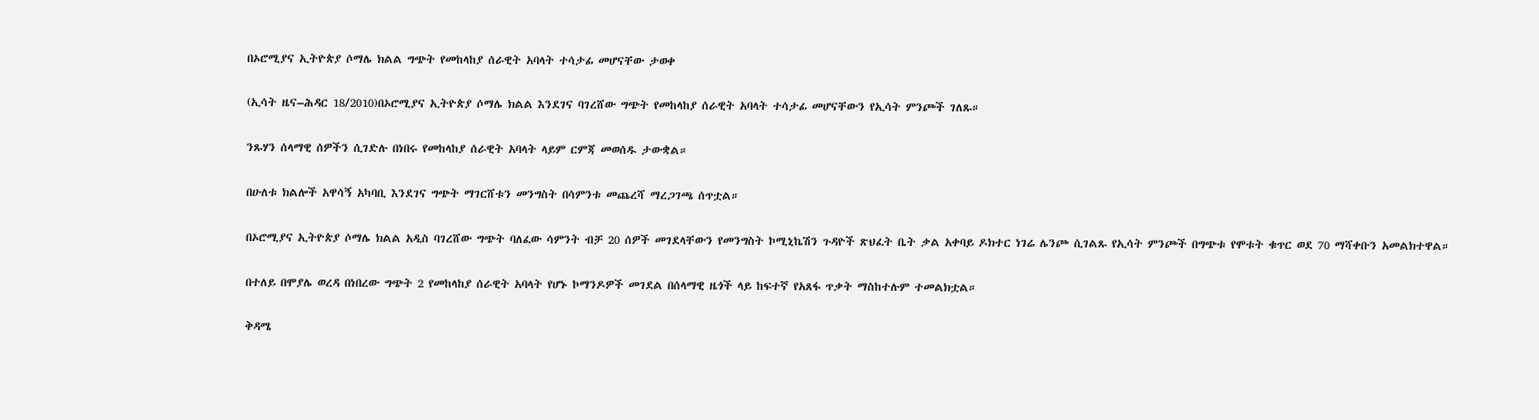በኦሮሚያና ኢትዮጵያ ሶማሌ ክልል ግጭት የመከላከያ ሰራዊት አባላት ተሳታፊ መሆናቸው ታወቀ

(ኢሳት ዜና–ሕዳር 18/2010)በኦሮሚያና ኢትዮጵያ ሶማሌ ክልል እንደገና ባገረሸው ግጭት የመከላከያ ሰራዊት አባላት ተሳታፊ መሆናቸውን የኢሳት ምንጮች ገለጹ።

ንጹሃን ሰላማዊ ሰዎችን ሲገድሉ በነበሩ የመከላከያ ሰራዊት አባላት ላይም ርምጃ መወሰዱ ታውቋል።

በሁለቱ ክልሎች አዋሳኝ አካባቢ እንደገና ግጭት ማገርሸቱን መንግስት በሳምንቱ መጨረሻ ማረጋገጫ ሰጥቷል።

በኦሮሚያና ኢትዮጵያ ሶማሌ ክልል አዲስ ባገረሸው ግጭት ባለፈው ሳምንት ብቻ 20 ሰዎች መገደላቸውን የመንግስት ኮሚኒኬሽን ጉዳዮች ጽህፈት ቤት ቃል አቀባይ ዶክተር ነገሬ ሌንጮ ሲገልጹ የኢሳት ምንጮች በግጭቱ የሞቱት ቁጥር ወደ 70 ማሻቀቡን አመልክተዋል።

በተለይ በሞያሌ ወረዳ በነበረው ግጭት 2 የመከላከያ ሰራዊት አባላት የሆኑ ኮማንዶዎች መገደል በሰላማዊ ዜጎች ላይ ከፍተኛ የአጸፋ ጥቃት ማስከተሉም ተመልክቷል።

ቅዳሜ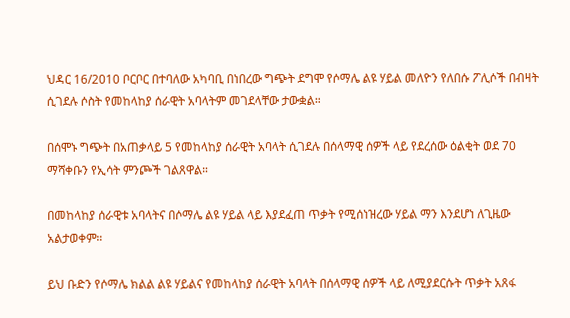ህዳር 16/2010 ቦርቦር በተባለው አካባቢ በነበረው ግጭት ደግሞ የሶማሌ ልዩ ሃይል መለዮን የለበሱ ፖሊሶች በብዛት ሲገደሉ ሶስት የመከላከያ ሰራዊት አባላትም መገደላቸው ታውቋል።

በሰሞኑ ግጭት በአጠቃላይ 5 የመከላከያ ሰራዊት አባላት ሲገደሉ በሰላማዊ ሰዎች ላይ የደረሰው ዕልቂት ወደ 70 ማሻቀቡን የኢሳት ምንጮች ገልጸዋል።

በመከላከያ ሰራዊቱ አባላትና በሶማሌ ልዩ ሃይል ላይ እያደፈጠ ጥቃት የሚሰነዝረው ሃይል ማን እንደሆነ ለጊዜው አልታወቀም።

ይህ ቡድን የሶማሌ ክልል ልዩ ሃይልና የመከላከያ ሰራዊት አባላት በሰላማዊ ሰዎች ላይ ለሚያደርሱት ጥቃት አጸፋ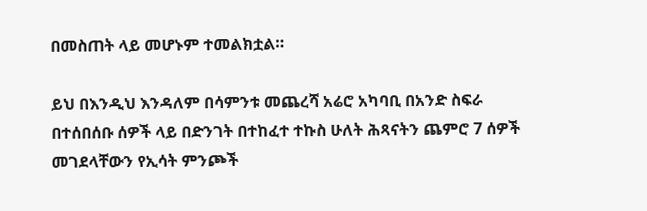በመስጠት ላይ መሆኑም ተመልክቷል።

ይህ በእንዲህ እንዳለም በሳምንቱ መጨረሻ አሬሮ አካባቢ በአንድ ስፍራ በተሰበሰቡ ሰዎች ላይ በድንገት በተከፈተ ተኩስ ሁለት ሕጻናትን ጨምሮ 7 ሰዎች መገደላቸውን የኢሳት ምንጮች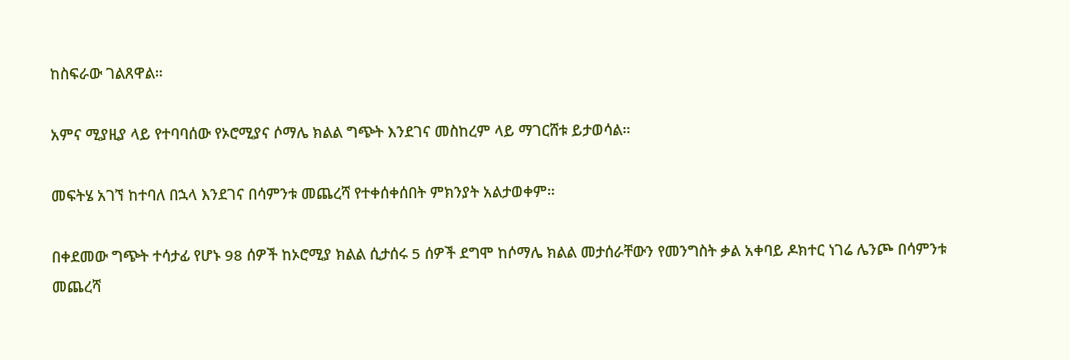ከስፍራው ገልጸዋል።

አምና ሚያዚያ ላይ የተባባሰው የኦሮሚያና ሶማሌ ክልል ግጭት እንደገና መስከረም ላይ ማገርሸቱ ይታወሳል።

መፍትሄ አገኘ ከተባለ በኋላ እንደገና በሳምንቱ መጨረሻ የተቀሰቀሰበት ምክንያት አልታወቀም።

በቀደመው ግጭት ተሳታፊ የሆኑ 98 ሰዎች ከኦሮሚያ ክልል ሲታሰሩ 5 ሰዎች ደግሞ ከሶማሌ ክልል መታሰራቸውን የመንግስት ቃል አቀባይ ዶክተር ነገሬ ሌንጮ በሳምንቱ መጨረሻ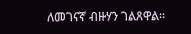ለመገናኛ ብዙሃን ገልጸዋል።